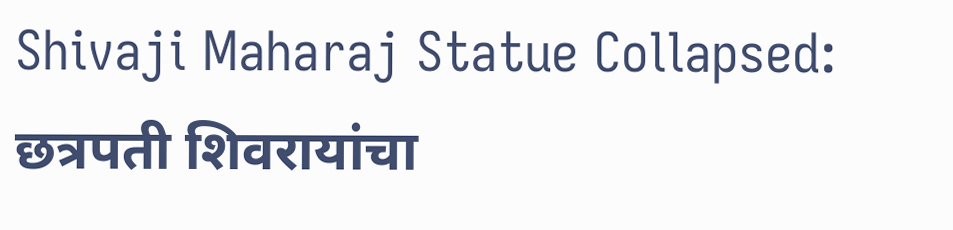Shivaji Maharaj Statue Collapsed: छत्रपती शिवरायांचा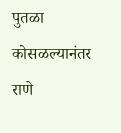पुतळा कोसळल्यानंतर राणे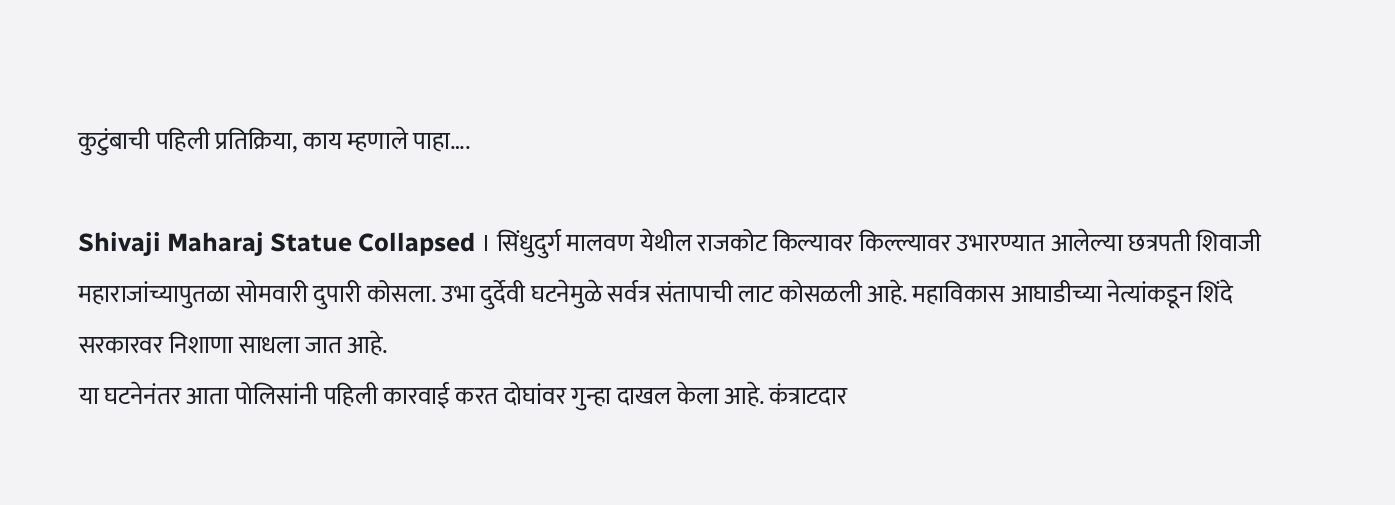कुटुंबाची पहिली प्रतिक्रिया, काय म्हणाले पाहा….

Shivaji Maharaj Statue Collapsed । सिंधुदुर्ग मालवण येथील राजकोट किल्यावर किल्ल्यावर उभारण्यात आलेल्या छत्रपती शिवाजी महाराजांच्यापुतळा सोमवारी दुपारी कोसला. उभा दुर्देवी घटनेमुळे सर्वत्र संतापाची लाट कोसळली आहे. महाविकास आघाडीच्या नेत्यांकडून शिंदे सरकारवर निशाणा साधला जात आहे.
या घटनेनंतर आता पोलिसांनी पहिली कारवाई करत दोघांवर गुन्हा दाखल केला आहे. कंत्राटदार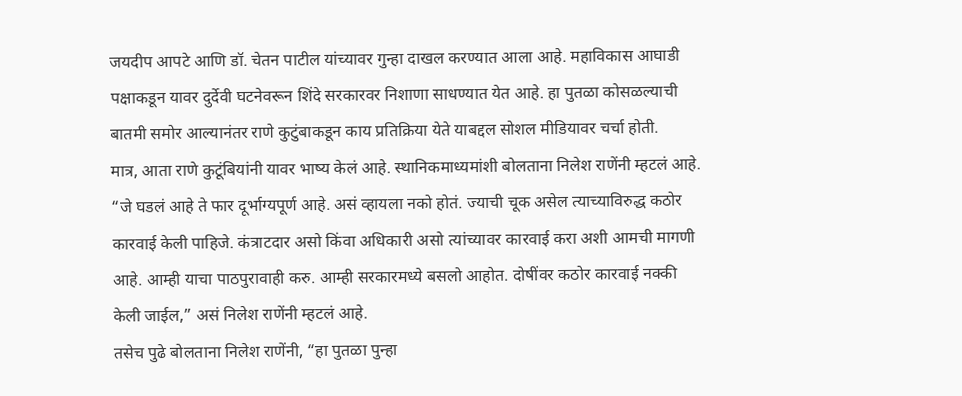जयदीप आपटे आणि डॉ. चेतन पाटील यांच्यावर गुन्हा दाखल करण्यात आला आहे. महाविकास आघाडी पक्षाकडून यावर दुर्देवी घटनेवरून शिंदे सरकारवर निशाणा साधण्यात येत आहे. हा पुतळा कोसळल्याची बातमी समोर आल्यानंतर राणे कुटुंबाकडून काय प्रतिक्रिया येते याबद्दल सोशल मीडियावर चर्चा होती.
मात्र, आता राणे कुटूंबियांनी यावर भाष्य केलं आहे. स्थानिकमाध्यमांशी बोलताना निलेश राणेंनी म्हटलं आहे. “जे घडलं आहे ते फार दूर्भाग्यपूर्ण आहे. असं व्हायला नको होतं. ज्याची चूक असेल त्याच्याविरुद्ध कठोर कारवाई केली पाहिजे. कंत्राटदार असो किंवा अधिकारी असो त्यांच्यावर कारवाई करा अशी आमची मागणी आहे. आम्ही याचा पाठपुरावाही करु. आम्ही सरकारमध्ये बसलो आहोत. दोषींवर कठोर कारवाई नक्की केली जाईल,” असं निलेश राणेंनी म्हटलं आहे.
तसेच पुढे बोलताना निलेश राणेंनी, “हा पुतळा पुन्हा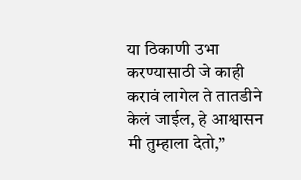या ठिकाणी उभा करण्यासाठी जे काही करावं लागेल ते तातडीने केलं जाईल, हे आश्वासन मी तुम्हाला देतो,”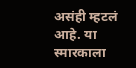असंही म्हटलं आहे. या स्मारकाला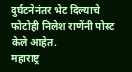दुर्घटनेनंतर भेट दिल्याचे फोटोही निलेश राणेंनी पोस्ट केले आहेत.
महाराष्ट्र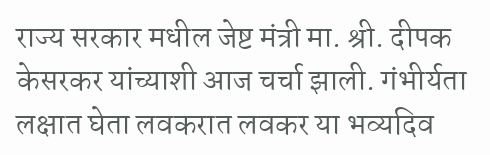राज्य सरकार मधील जेष्ट मंत्री मा. श्री. दीपक केसरकर यांच्याशी आज चर्चा झाली. गंभीर्यता लक्षात घेता लवकरात लवकर या भव्यदिव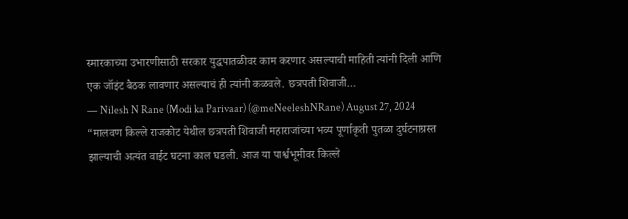स्मारकाच्या उभारणीसाठी सरकार युद्धपातळीवर काम करणार असल्याची माहिती त्यांनी दिली आणि एक जॉइंट बैठक लावणार असल्याचं ही त्यांनी कळवले. छत्रपती शिवाजी…
— Nilesh N Rane (Modi ka Parivaar) (@meNeeleshNRane) August 27, 2024
“मालवण किल्ले राजकोट येथील छत्रपती शिवाजी महाराजांच्या भव्य पूर्णाकृती पुतळा दुर्घटनाग्रस्त झाल्याची अत्यंत वाईट घटना काल घडली. आज या पार्श्वभूमीवर किल्ले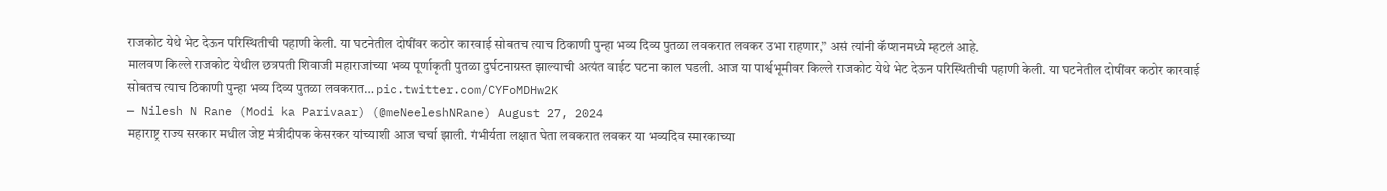राजकोट येथे भेट देऊन परिस्थितीची पहाणी केली. या घटनेतील दोषींवर कठोर कारवाई सोबतच त्याच ठिकाणी पुन्हा भव्य दिव्य पुतळा लवकरात लवकर उभा राहणार,” असं त्यांनी कॅप्शनमध्ये म्हटलं आहे.
मालवण किल्ले राजकोट येथील छत्रपती शिवाजी महाराजांच्या भव्य पूर्णाकृती पुतळा दुर्घटनाग्रस्त झाल्याची अत्यंत वाईट घटना काल घडली. आज या पार्श्वभूमीवर किल्ले राजकोट येथे भेट देऊन परिस्थितीची पहाणी केली. या घटनेतील दोषींवर कठोर कारवाई सोबतच त्याच ठिकाणी पुन्हा भव्य दिव्य पुतळा लवकरात… pic.twitter.com/CYFoMDHw2K
— Nilesh N Rane (Modi ka Parivaar) (@meNeeleshNRane) August 27, 2024
महाराष्ट्र राज्य सरकार मधील जेष्ट मंत्रीदीपक केसरकर यांच्याशी आज चर्चा झाली. गंभीर्यता लक्षात घेता लवकरात लवकर या भव्यदिव स्मारकाच्या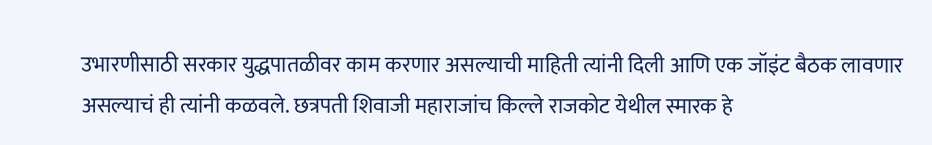उभारणीसाठी सरकार युद्धपातळीवर काम करणार असल्याची माहिती त्यांनी दिली आणि एक जॉइंट बैठक लावणार असल्याचं ही त्यांनी कळवले. छत्रपती शिवाजी महाराजांच किल्ले राजकोट येथील स्मारक हे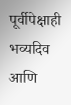पूर्वीपेक्षाही भव्यदिव आणि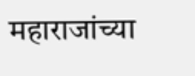महाराजांच्या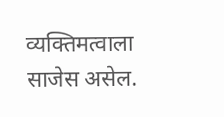व्यक्तिमत्वाला साजेस असेल.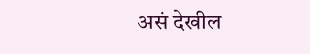असं देखील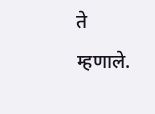ते म्हणाले.